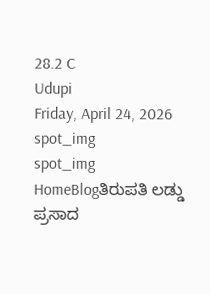28.2 C
Udupi
Friday, April 24, 2026
spot_img
spot_img
HomeBlogತಿರುಪತಿ ಲಡ್ಡು ಪ್ರಸಾದ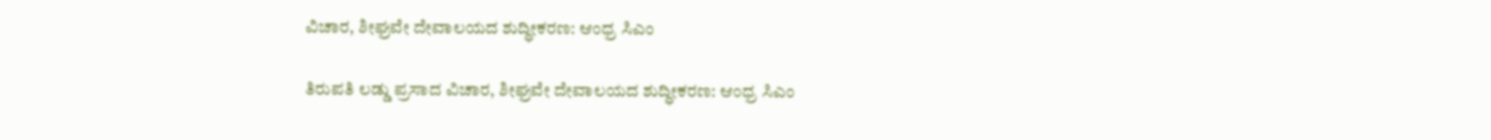ವಿಚಾರ, ಶೀಘ್ರವೇ ದೇವಾಲಯದ ಶುದ್ಧೀಕರಣ: ಆಂಧ್ರ ಸಿಎಂ

ತಿರುಪತಿ ಲಡ್ಡು ಪ್ರಸಾದ ವಿಚಾರ, ಶೀಘ್ರವೇ ದೇವಾಲಯದ ಶುದ್ಧೀಕರಣ: ಆಂಧ್ರ ಸಿಎಂ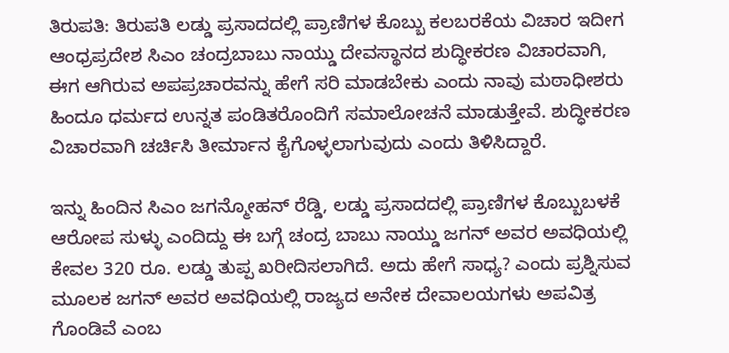ತಿರುಪತಿ: ತಿರುಪತಿ ಲಡ್ಡು ಪ್ರಸಾದದಲ್ಲಿ ಪ್ರಾಣಿಗಳ ಕೊಬ್ಬು ಕಲಬರಕೆಯ ವಿಚಾರ ಇದೀಗ ಆಂಧ್ರಪ್ರದೇಶ ಸಿಎಂ ಚಂದ್ರಬಾಬು ನಾಯ್ಡು ದೇವಸ್ಥಾನದ ಶುದ್ಧೀಕರಣ ವಿಚಾರವಾಗಿ, ಈಗ ಆಗಿರುವ ಅಪಪ್ರಚಾರವನ್ನು ಹೇಗೆ ಸರಿ ಮಾಡಬೇಕು ಎಂದು ನಾವು ಮಠಾಧೀಶರು ಹಿಂದೂ ಧರ್ಮದ ಉನ್ನತ ಪಂಡಿತರೊಂದಿಗೆ ಸಮಾಲೋಚನೆ ಮಾಡುತ್ತೇವೆ. ಶುದ್ಧೀಕರಣ ವಿಚಾರವಾಗಿ ಚರ್ಚಿಸಿ ತೀರ್ಮಾನ ಕೈಗೊಳ್ಳಲಾಗುವುದು ಎಂದು ತಿಳಿಸಿದ್ದಾರೆ.

ಇನ್ನು ಹಿಂದಿನ ಸಿಎಂ ಜಗನ್ಮೋಹನ್ ರೆಡ್ಡಿ, ಲಡ್ಡು ಪ್ರಸಾದದಲ್ಲಿ ಪ್ರಾಣಿಗಳ ಕೊಬ್ಬುಬಳಕೆ ಆರೋಪ ಸುಳ್ಳು ಎಂದಿದ್ದು ಈ ಬಗ್ಗೆ ಚಂದ್ರ ಬಾಬು ನಾಯ್ಡು ಜಗನ್ ಅವರ ಅವಧಿಯಲ್ಲಿ ಕೇವಲ 320 ರೂ. ಲಡ್ಡು ತುಪ್ಪ ಖರೀದಿಸಲಾಗಿದೆ. ಅದು ಹೇಗೆ ಸಾಧ್ಯ? ಎಂದು ಪ್ರಶ್ನಿಸುವ ಮೂಲಕ ಜಗನ್ ಅವರ ಅವಧಿಯಲ್ಲಿ ರಾಜ್ಯದ ಅನೇಕ ದೇವಾಲಯಗಳು ಅಪವಿತ್ರ ಗೊಂಡಿವೆ ಎಂಬ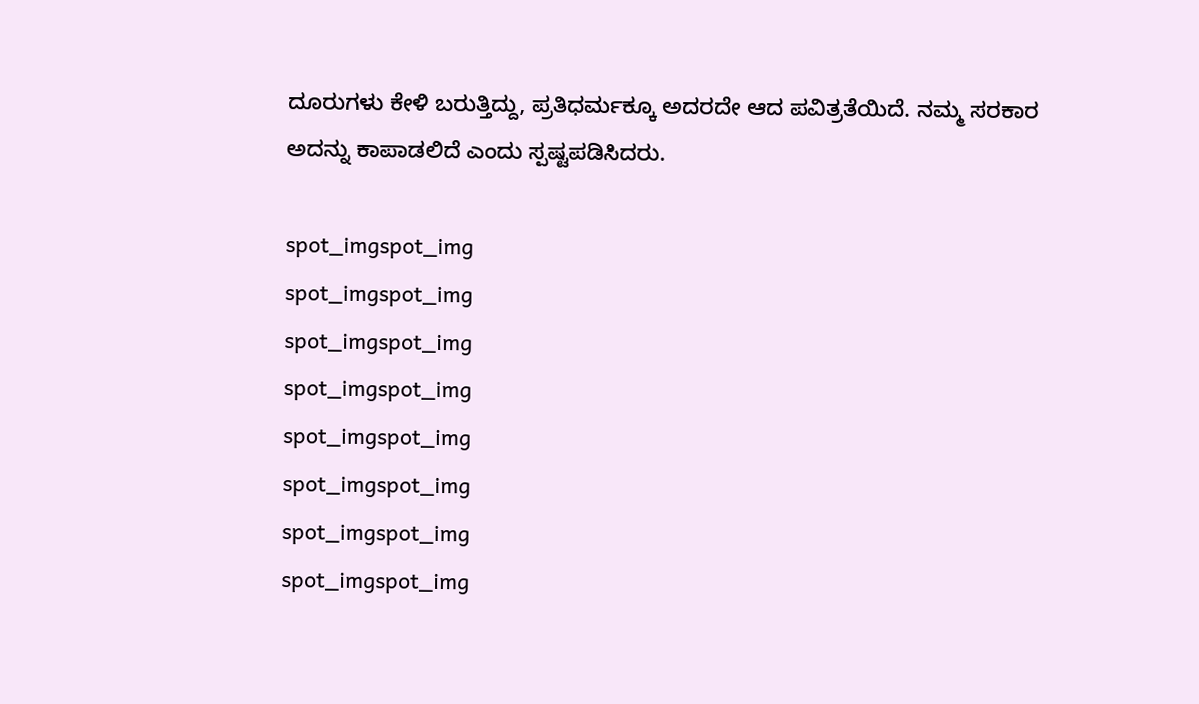ದೂರುಗಳು ಕೇಳಿ ಬರುತ್ತಿದ್ದು, ಪ್ರತಿಧರ್ಮಕ್ಕೂ ಅದರದೇ ಆದ ಪವಿತ್ರತೆಯಿದೆ. ನಮ್ಮ ಸರಕಾರ ಅದನ್ನು ಕಾಪಾಡಲಿದೆ ಎಂದು ಸ್ಪಷ್ಟಪಡಿಸಿದರು.

spot_imgspot_img
spot_imgspot_img
spot_imgspot_img
spot_imgspot_img
spot_imgspot_img
spot_imgspot_img
spot_imgspot_img
spot_imgspot_img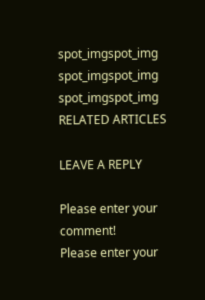spot_imgspot_img
spot_imgspot_img
spot_imgspot_img
RELATED ARTICLES

LEAVE A REPLY

Please enter your comment!
Please enter your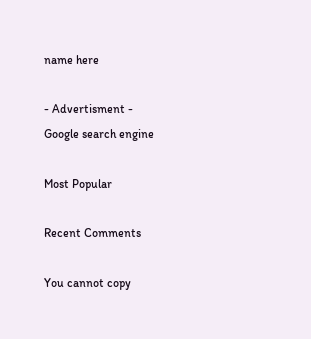name here

- Advertisment -
Google search engine

Most Popular

Recent Comments

You cannot copy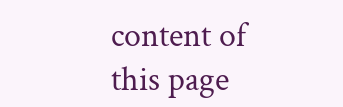content of this page